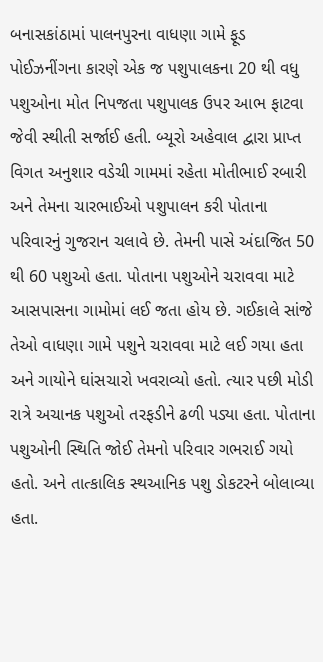બનાસકાંઠામાં પાલનપુરના વાધણા ગામે ફૂડ પોઈઝનીંગના કારણે એક જ પશુપાલકના 20 થી વધુ પશુઓના મોત નિપજતા પશુપાલક ઉપર આભ ફાટવા જેવી સ્થીતી સર્જાઈ હતી. બ્યૂરો અહેવાલ દ્વારા પ્રાપ્ત વિગત અનુશાર વડેચી ગામમાં રહેતા મોતીભાઈ રબારી અને તેમના ચારભાઈઓ પશુપાલન કરી પોતાના પરિવારનું ગુજરાન ચલાવે છે. તેમની પાસે અંદાજિત 50 થી 60 પશુઓ હતા. પોતાના પશુઓને ચરાવવા માટે આસપાસના ગામોમાં લઈ જતા હોય છે. ગઈકાલે સાંજે તેઓ વાધણા ગામે પશુને ચરાવવા માટે લઈ ગયા હતા અને ગાયોને ઘાંસચારો ખવરાવ્યો હતો. ત્યાર પછી મોડી રાત્રે અચાનક પશુઓ તરફડીને ઢળી પડ્યા હતા. પોતાના પશુઓની સ્થિતિ જોઈ તેમનો પરિવાર ગભરાઈ ગયો હતો. અને તાત્કાલિક સ્થઆનિક પશુ ડોકટરને બોલાવ્યા હતા.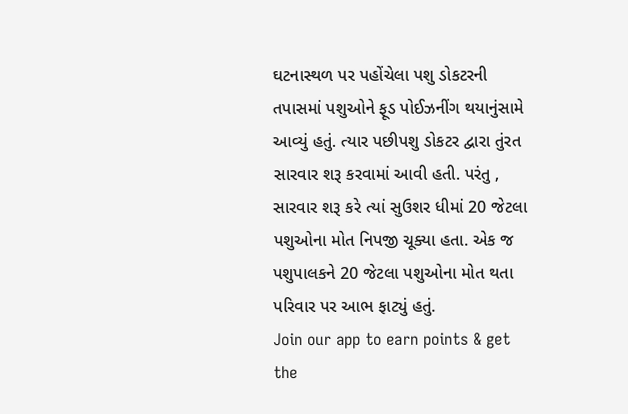ઘટનાસ્થળ પર પહોંચેલા પશુ ડોકટરની તપાસમાં પશુઓને ફૂડ પોઈઝનીંગ થયાનુંસામે આવ્યું હતું. ત્યાર પછીપશુ ડોકટર દ્વારા તુંરત સારવાર શરૂ કરવામાં આવી હતી. પરંતુ , સારવાર શરૂ કરે ત્યાં સુઉશર ધીમાં 20 જેટલા પશુઓના મોત નિપજી ચૂક્યા હતા. એક જ પશુપાલકને 20 જેટલા પશુઓના મોત થતા પરિવાર પર આભ ફાટ્યું હતું.
Join our app to earn points & get the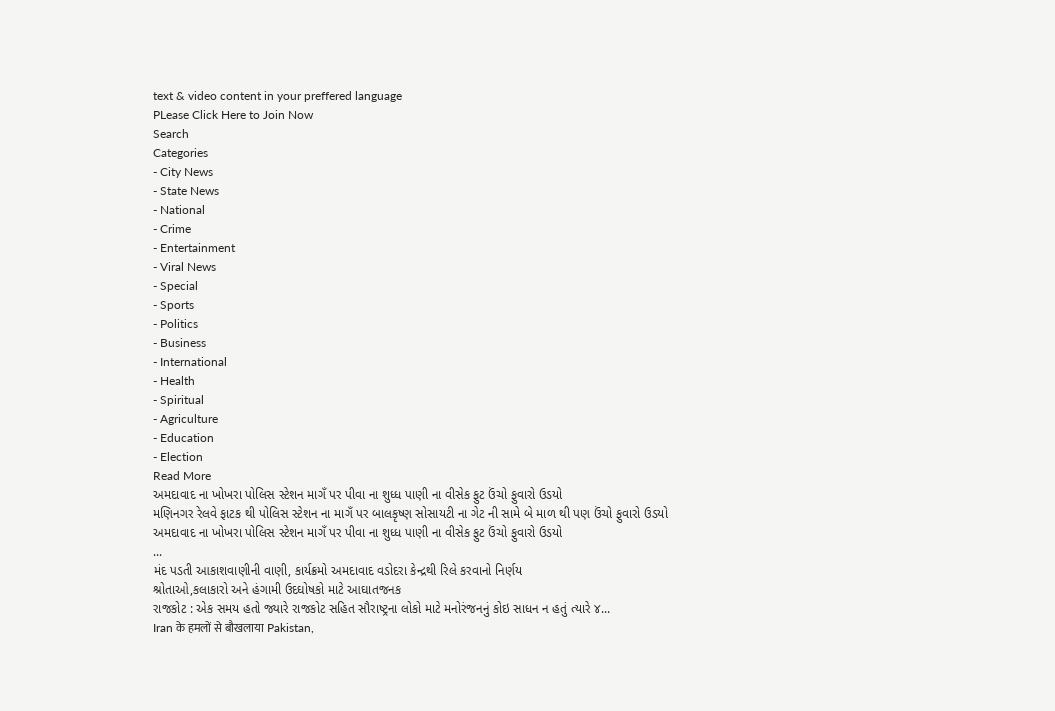text & video content in your preffered language
PLease Click Here to Join Now
Search
Categories
- City News
- State News
- National
- Crime
- Entertainment
- Viral News
- Special
- Sports
- Politics
- Business
- International
- Health
- Spiritual
- Agriculture
- Education
- Election
Read More
અમદાવાદ ના ખોખરા પોલિસ સ્ટેશન માગઁ પર પીવા ના શુધ્ધ પાણી ના વીસેક ફુટ ઉંચો ફુવારો ઉડયો
મણિનગર રેલવે ફાટક થી પોલિસ સ્ટેશન ના માગઁ પર બાલકૃષ્ણ સોસાયટી ના ગેટ ની સામે બે માળ થી પણ ઉંચો ફુવારો ઉડયો
અમદાવાદ ના ખોખરા પોલિસ સ્ટેશન માગઁ પર પીવા ના શુધ્ધ પાણી ના વીસેક ફુટ ઉંચો ફુવારો ઉડયો
...
મંદ પડતી આકાશવાણીની વાણી, કાર્યક્રમો અમદાવાદ વડોદરા કેન્દ્રથી રિલે કરવાનો નિર્ણય
શ્રોતાઓ,કલાકારો અને હંગામી ઉદઘોષકો માટે આઘાતજનક
રાજકોટ : એક સમય હતો જ્યારે રાજકોટ સહિત સૌરાષ્ટ્રના લોકો માટે મનોરંજનનું કોઇ સાધન ન હતું ત્યારે ૪...
Iran के हमलों से बौखलाया Pakistan,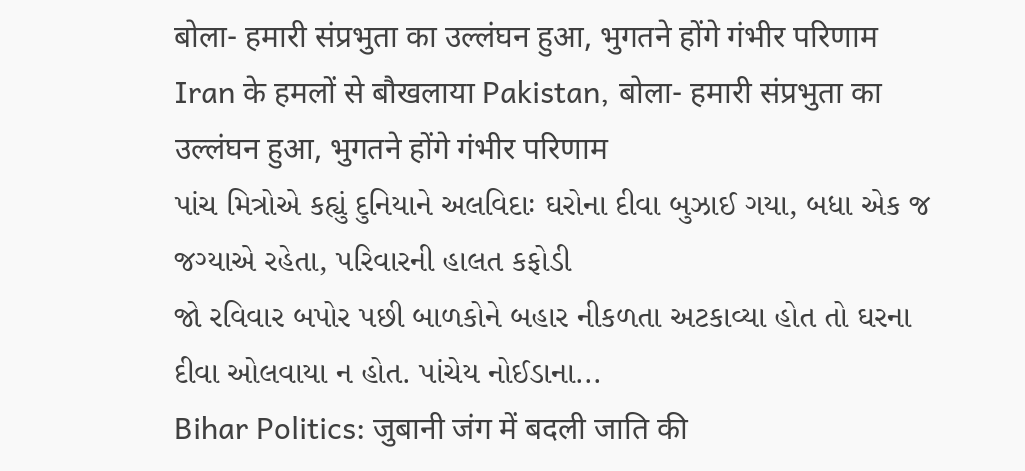बोला- हमारी संप्रभुता का उल्लंघन हुआ, भुगतने होंगे गंभीर परिणाम
Iran के हमलों से बौखलाया Pakistan, बोला- हमारी संप्रभुता का उल्लंघन हुआ, भुगतने होंगे गंभीर परिणाम
પાંચ મિત્રોએ કહ્યું દુનિયાને અલવિદાઃ ઘરોના દીવા બુઝાઈ ગયા, બધા એક જ જગ્યાએ રહેતા, પરિવારની હાલત કફોડી
જો રવિવાર બપોર પછી બાળકોને બહાર નીકળતા અટકાવ્યા હોત તો ઘરના દીવા ઓલવાયા ન હોત. પાંચેય નોઈડાના...
Bihar Politics: जुबानी जंग में बदली जाति की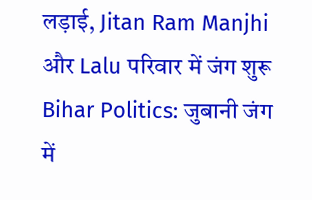लड़ाई, Jitan Ram Manjhi और Lalu परिवार में जंग शुरू
Bihar Politics: जुबानी जंग में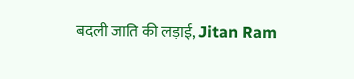बदली जाति की लड़ाई, Jitan Ram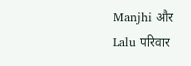Manjhi और Lalu परिवार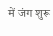में जंग शुरू